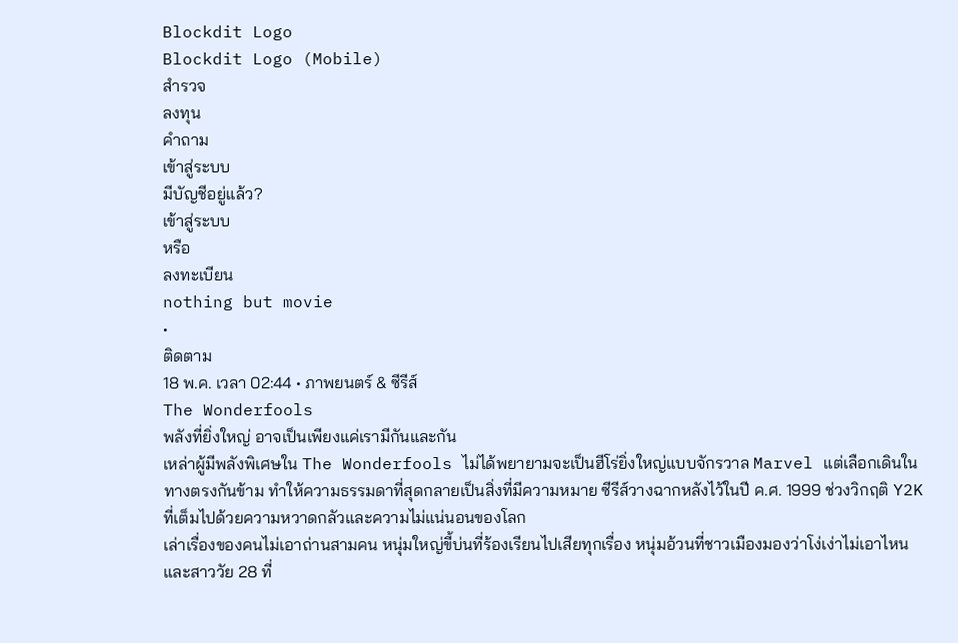Blockdit Logo
Blockdit Logo (Mobile)
สำรวจ
ลงทุน
คำถาม
เข้าสู่ระบบ
มีบัญชีอยู่แล้ว?
เข้าสู่ระบบ
หรือ
ลงทะเบียน
nothing but movie
•
ติดตาม
18 พ.ค. เวลา 02:44 • ภาพยนตร์ & ซีรีส์
The Wonderfools
พลังที่ยิ่งใหญ่ อาจเป็นเพียงแค่เรามีกันและกัน
เหล่าผู้มีพลังพิเศษใน The Wonderfools ไม่ได้พยายามจะเป็นฮีโร่ยิ่งใหญ่แบบจักรวาล Marvel แต่เลือกเดินในทางตรงกันข้าม ทำให้ความธรรมดาที่สุดกลายเป็นสิ่งที่มีความหมาย ซีรีส์วางฉากหลังไว้ในปี ค.ศ. 1999 ช่วงวิกฤติ Y2K ที่เต็มไปด้วยความหวาดกลัวและความไม่แน่นอนของโลก
เล่าเรื่องของคนไม่เอาถ่านสามคน หนุ่มใหญ่ขี้บ่นที่ร้องเรียนไปเสียทุกเรื่อง หนุ่มอ้วนที่ชาวเมืองมองว่าโง่เง่าไม่เอาไหน และสาววัย 28 ที่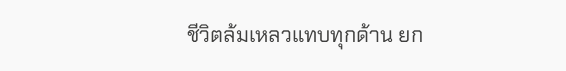ชีวิตล้มเหลวแทบทุกด้าน ยก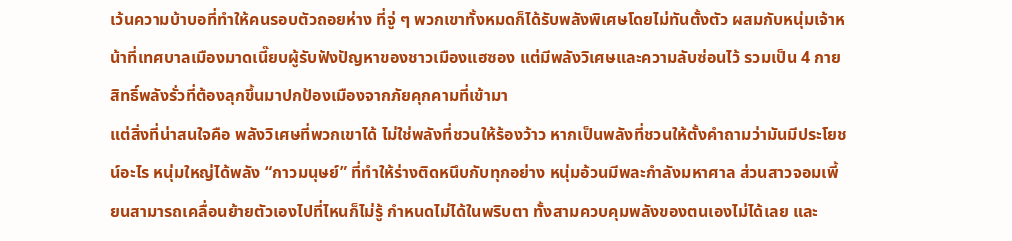เว้นความบ้าบอที่ทำให้คนรอบตัวถอยห่าง ที่จู่ ๆ พวกเขาทั้งหมดก็ได้รับพลังพิเศษโดยไม่ทันตั้งตัว ผสมกับหนุ่มเจ้าหน้าที่เทศบาลเมืองมาดเนี๊ยบผู้รับฟังปัญหาของชาวเมืองแฮซอง แต่มีพลังวิเศษและความลับซ่อนไว้ รวมเป็น 4 กายสิทธิ์พลังรั่วที่ต้องลุกขึ้นมาปกป้องเมืองจากภัยคุกคามที่เข้ามา
แต่สิ่งที่น่าสนใจคือ พลังวิเศษที่พวกเขาได้ ไม่ใช่พลังที่ชวนให้ร้องว้าว หากเป็นพลังที่ชวนให้ตั้งคำถามว่ามันมีประโยชน์อะไร หนุ่มใหญ่ได้พลัง “กาวมนุษย์” ที่ทำให้ร่างติดหนึบกับทุกอย่าง หนุ่มอ้วนมีพละกำลังมหาศาล ส่วนสาวจอมเพี้ยนสามารถเคลื่อนย้ายตัวเองไปที่ไหนก็ไม่รู้ กำหนดไม่ได้ในพริบตา ทั้งสามควบคุมพลังของตนเองไม่ได้เลย และ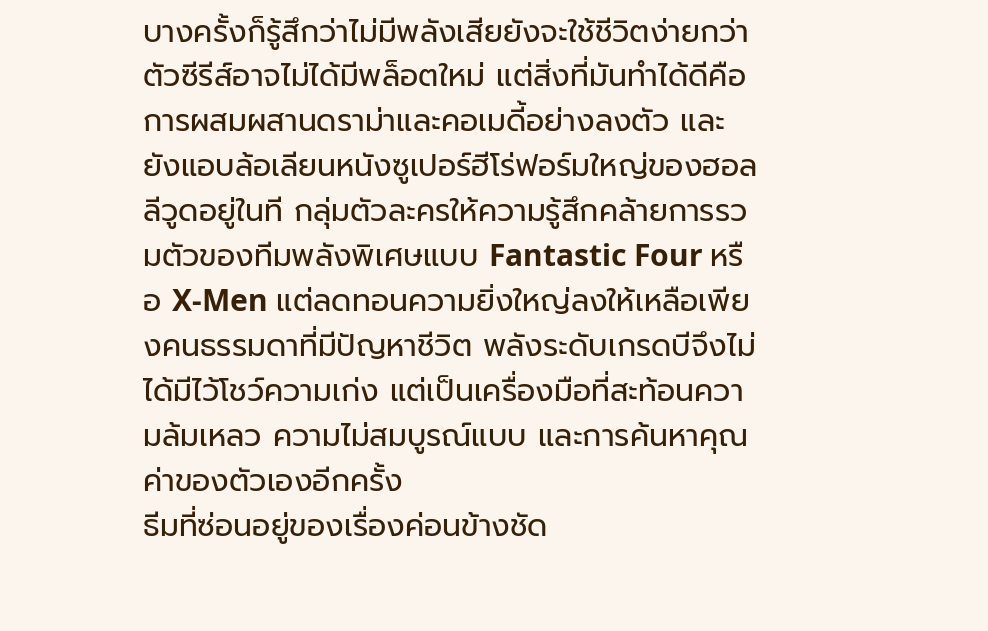บางครั้งก็รู้สึกว่าไม่มีพลังเสียยังจะใช้ชีวิตง่ายกว่า
ตัวซีรีส์อาจไม่ได้มีพล็อตใหม่ แต่สิ่งที่มันทำได้ดีคือการผสมผสานดราม่าและคอเมดี้อย่างลงตัว และยังแอบล้อเลียนหนังซูเปอร์ฮีโร่ฟอร์มใหญ่ของฮอลลีวูดอยู่ในที กลุ่มตัวละครให้ความรู้สึกคล้ายการรวมตัวของทีมพลังพิเศษแบบ Fantastic Four หรือ X-Men แต่ลดทอนความยิ่งใหญ่ลงให้เหลือเพียงคนธรรมดาที่มีปัญหาชีวิต พลังระดับเกรดบีจึงไม่ได้มีไว้โชว์ความเก่ง แต่เป็นเครื่องมือที่สะท้อนความล้มเหลว ความไม่สมบูรณ์แบบ และการค้นหาคุณค่าของตัวเองอีกครั้ง
ธีมที่ซ่อนอยู่ของเรื่องค่อนข้างชัด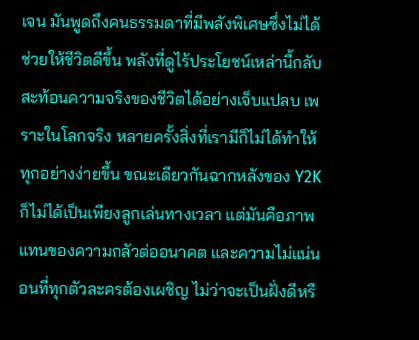เจน มันพูดถึงคนธรรมดาที่มีพลังพิเศษซึ่งไม่ได้ช่วยให้ชีวิตดีขึ้น พลังที่ดูไร้ประโยชน์เหล่านี้กลับสะท้อนความจริงของชีวิตได้อย่างเจ็บแปลบ เพราะในโลกจริง หลายครั้งสิ่งที่เรามีก็ไม่ได้ทำให้ทุกอย่างง่ายขึ้น ขณะเดียวกันฉากหลังของ Y2K ก็ไม่ได้เป็นเพียงลูกเล่นทางเวลา แต่มันคือภาพแทนของความกลัวต่ออนาคต และความไม่แน่นอนที่ทุกตัวละครต้องเผชิญ ไม่ว่าจะเป็นฝั่งดีหรื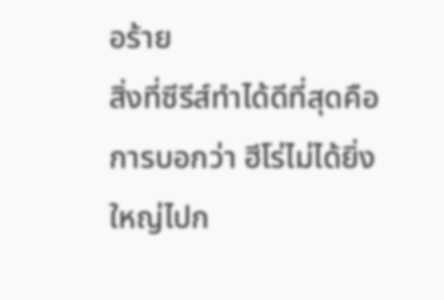อร้าย
สิ่งที่ซีรีส์ทำได้ดีที่สุดคือการบอกว่า ฮีโร่ไม่ได้ยิ่งใหญ่ไปก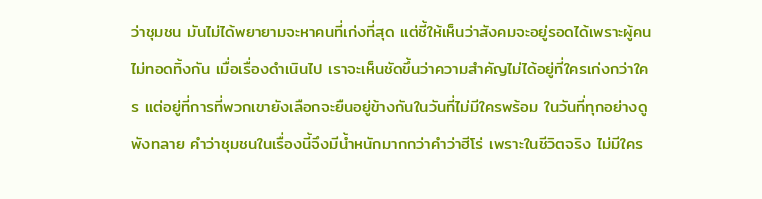ว่าชุมชน มันไม่ได้พยายามจะหาคนที่เก่งที่สุด แต่ชี้ให้เห็นว่าสังคมจะอยู่รอดได้เพราะผู้คนไม่ทอดทิ้งกัน เมื่อเรื่องดำเนินไป เราจะเห็นชัดขึ้นว่าความสำคัญไม่ได้อยู่ที่ใครเก่งกว่าใคร แต่อยู่ที่การที่พวกเขายังเลือกจะยืนอยู่ข้างกันในวันที่ไม่มีใครพร้อม ในวันที่ทุกอย่างดูพังทลาย คำว่าชุมชนในเรื่องนี้จึงมีน้ำหนักมากกว่าคำว่าฮีโร่ เพราะในชีวิตจริง ไม่มีใคร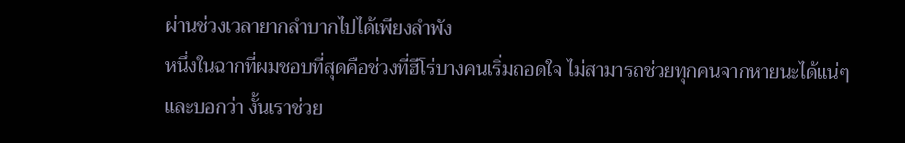ผ่านช่วงเวลายากลำบากไปได้เพียงลำพัง
หนึ่งในฉากที่ผมชอบที่สุดคือช่วงที่ฮีโร่บางคนเริ่มถอดใจ ไม่สามารถช่วยทุกคนจากหายนะได้แน่ๆ และบอกว่า งั้นเราช่วย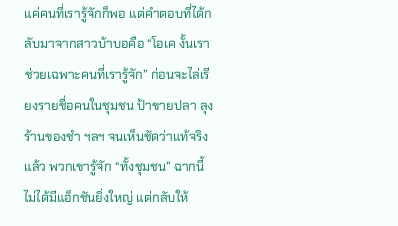แค่คนที่เรารู้จักก็พอ แต่คำตอบที่ได้กลับมาจากสาวบ้าบอคือ “โอเค งั้นเราช่วยเฉพาะคนที่เรารู้จัก” ก่อนจะไล่เรียงรายชื่อคนในชุมชน ป้าขายปลา ลุงร้านของชำ ฯลฯ จนเห็นชัดว่าแท้จริงแล้ว พวกเขารู้จัก “ทั้งชุมชน” ฉากนี้ไม่ได้มีแอ็กชันยิ่งใหญ่ แต่กลับให้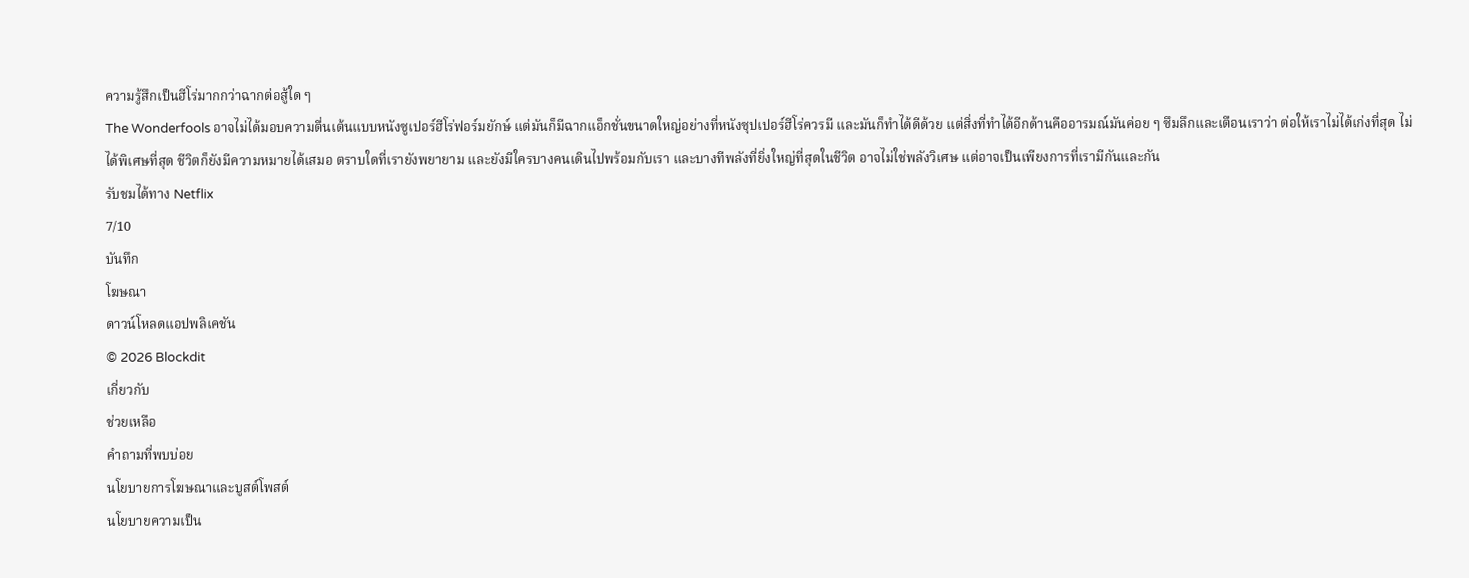ความรู้สึกเป็นฮีโร่มากกว่าฉากต่อสู้ใด ๆ
The Wonderfools อาจไม่ได้มอบความตื่นเต้นแบบหนังซูเปอร์ฮีโร่ฟอร์มยักษ์ แต่มันก็มีฉากแอ็กชั่นขนาดใหญ่อย่างที่หนังซุปเปอร์ฮีโร่ควรมี และมันก็ทำได้ดีด้วย แต่สิ่งที่ทำได้อีกด้านคืออารมณ์มันค่อย ๆ ซึมลึกและเตือนเราว่า ต่อให้เราไม่ได้เก่งที่สุด ไม่ได้พิเศษที่สุด ชีวิตก็ยังมีความหมายได้เสมอ ตราบใดที่เรายังพยายาม และยังมีใครบางคนเดินไปพร้อมกับเรา และบางทีพลังที่ยิ่งใหญ่ที่สุดในชีวิต อาจไม่ใช่พลังวิเศษ แต่อาจเป็นเพียงการที่เรามีกันและกัน
รับชมได้ทาง Netflix
7/10
บันทึก
โฆษณา
ดาวน์โหลดแอปพลิเคชัน
© 2026 Blockdit
เกี่ยวกับ
ช่วยเหลือ
คำถามที่พบบ่อย
นโยบายการโฆษณาและบูสต์โพสต์
นโยบายความเป็น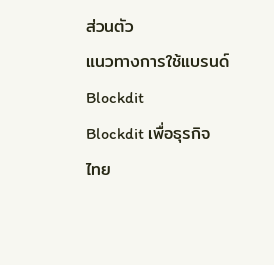ส่วนตัว
แนวทางการใช้แบรนด์ Blockdit
Blockdit เพื่อธุรกิจ
ไทย